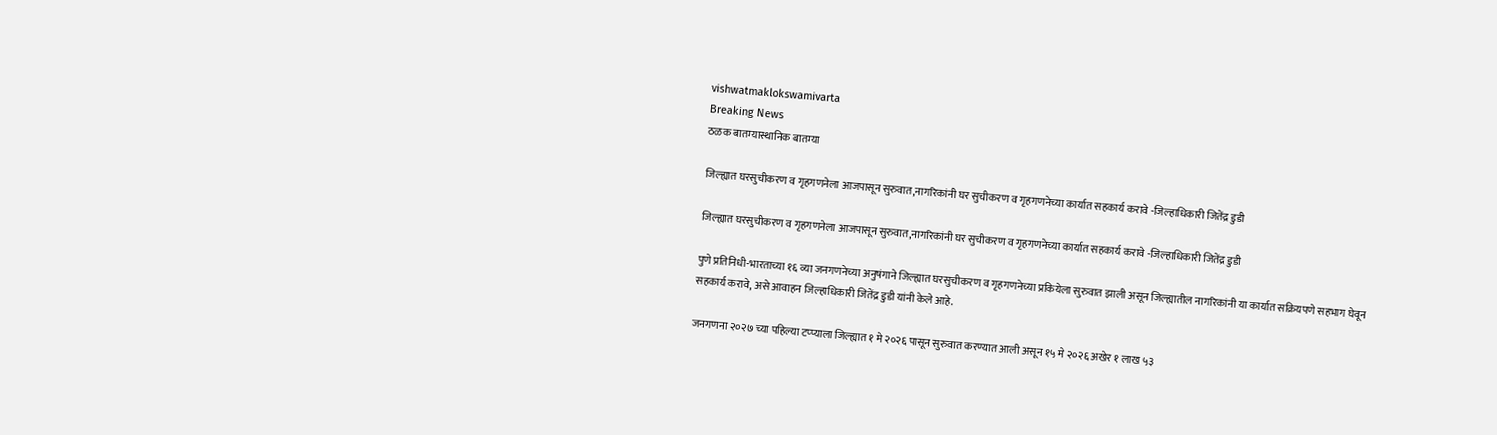vishwatmaklokswamivarta
Breaking News
ठळक बातम्यास्थानिक बातम्या

जिल्ह्यात घरसुचीकरण व गृहगणनेला आजपासून सुरुवात,नागरिकांनी घर सुचीकरण व गृहगणनेच्या कार्यात सहकार्य करावे -जिल्हाधिकारी जितेंद्र डुडी

जिल्ह्यात घरसुचीकरण व गृहगणनेला आजपासून सुरुवात,नागरिकांनी घर सुचीकरण व गृहगणनेच्या कार्यात सहकार्य करावे -जिल्हाधिकारी जितेंद्र डुडी

पुणे प्रतिनिधी-भारताच्या १६ व्या जनगणनेच्या अनुषंगाने जिल्ह्यात घरसुचीकरण व गृहगणनेच्या प्रकियेला सुरुवात झाली असून जिल्ह्यातील नागरिकांनी या कार्यात सक्रियपणे सहभाग घेवून सहकार्य करावे, असे आवाहन जिल्हाधिकारी जितेंद्र डुडी यांनी केले आहे.

जनगणना २०२७ च्या पहिल्या टप्प्याला जिल्ह्यात १ मे २०२६ पासून सुरुवात करण्यात आली असून १५ मे २०२६ अखेर १ लाख ५३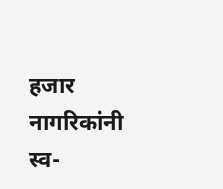हजार नागरिकांनी स्व-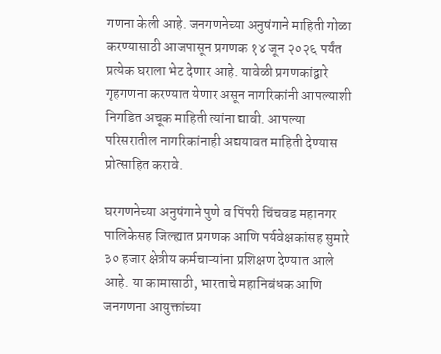गणना केली आहे. जनगणनेच्या अनुषंगाने माहिती गोळा करण्यासाठी आजपासून प्रगणक १४ जून २०२६ पर्यंत प्रत्येक घराला भेट देणार आहे. यावेळी प्रगणकांद्वारे गृहगणना करण्यात येणार असून नागरिकांनी आपल्याशी निगडित अचूक माहिती त्यांना द्यावी. आपल्या परिसरातील नागरिकांनाही अद्ययावत माहिती देण्यास प्रोत्साहित करावे.

घरगणनेच्या अनुषंगाने पुणे व पिंपरी चिंचवड महानगर पालिकेसह जिल्ह्यात प्रगणक आणि पर्यवेक्षकांसह सुमारे ३० हजार क्षेत्रीय कर्मचाऱ्यांना प्रशिक्षण देण्यात आले आहे. या कामासाठी, भारताचे महानिबंधक आणि जनगणना आयुक्तांच्या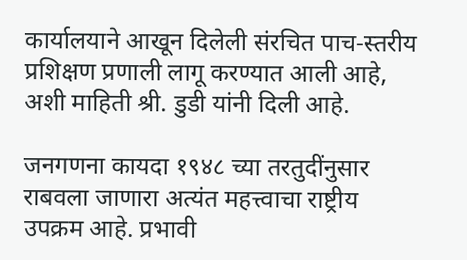कार्यालयाने आखून दिलेली संरचित पाच-स्तरीय प्रशिक्षण प्रणाली लागू करण्यात आली आहे, अशी माहिती श्री. डुडी यांनी दिली आहे.

जनगणना कायदा १९४८ च्या तरतुदींनुसार राबवला जाणारा अत्यंत महत्त्वाचा राष्ट्रीय उपक्रम आहे. प्रभावी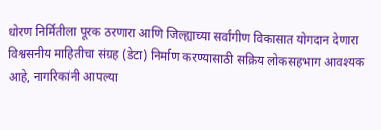धोरण निर्मितीला पूरक ठरणारा आणि जिल्ह्याच्या सर्वांगीण विकासात योगदान देणारा विश्वसनीय माहितीचा संग्रह (डेटा) निर्माण करण्यासाठी सक्रिय लोकसहभाग आवश्यक आहे, नागरिकांनी आपल्या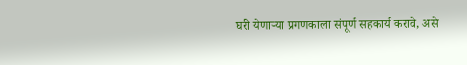घरी येणाऱ्या प्रगणकाला संपूर्ण सहकार्य करावे, असे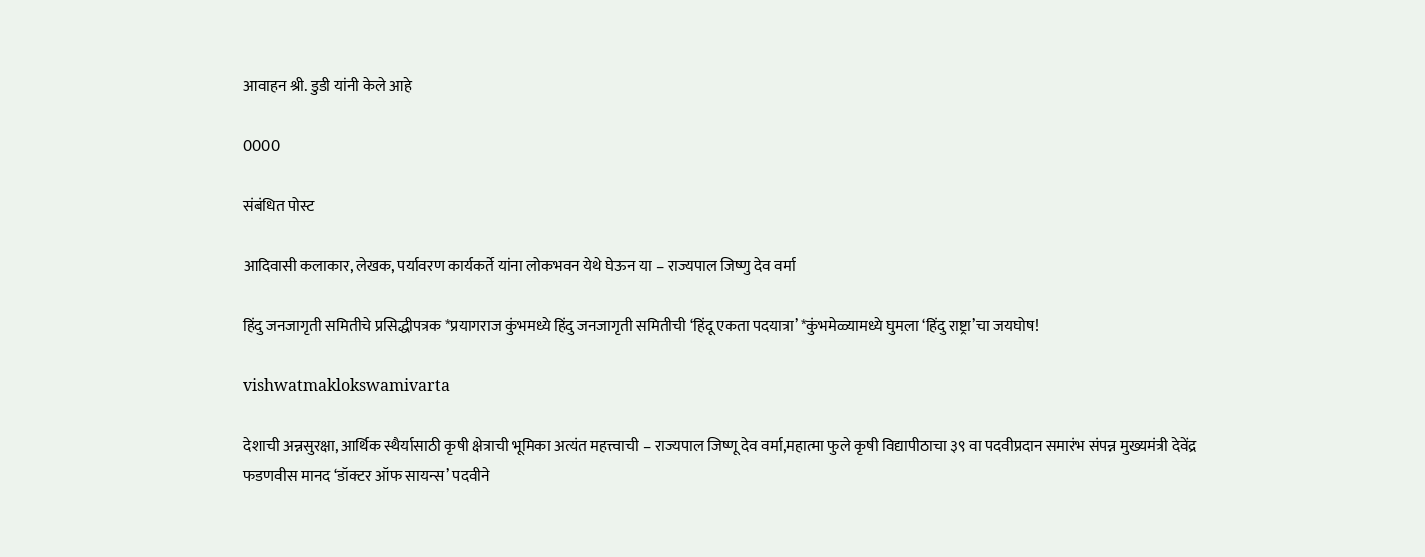आवाहन श्री. डुडी यांनी केले आहे

0000

संबंधित पोस्ट

आदिवासी कलाकार, लेखक, पर्यावरण कार्यकर्ते यांना लोकभवन येथे घेऊन या – राज्यपाल जिष्णु देव वर्मा

हिंदु जनजागृती समितीचे प्रसिद्धीपत्रक *प्रयागराज कुंभमध्ये हिंदु जनजागृती समितीची ‘हिंदू एकता पदयात्रा’ *कुंभमेळ्यामध्ये घुमला ‘हिंदु राष्ट्रा’चा जयघोष!

vishwatmaklokswamivarta

देशाची अन्नसुरक्षा, आर्थिक स्थैर्यासाठी कृषी क्षेत्राची भूमिका अत्यंत महत्त्वाची – राज्यपाल जिष्णू देव वर्मा,महात्मा फुले कृषी विद्यापीठाचा ३९ वा पदवीप्रदान समारंभ संपन्न मुख्यमंत्री देवेंद्र फडणवीस मानद ‘डॉक्टर ऑफ सायन्स’ पदवीने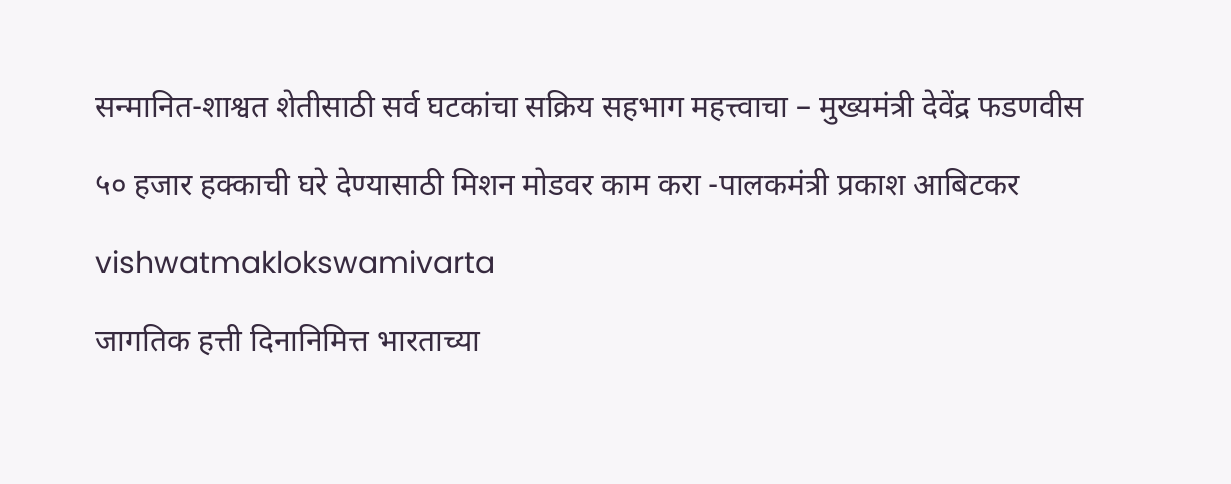सन्मानित-शाश्वत शेतीसाठी सर्व घटकांचा सक्रिय सहभाग महत्त्वाचा – मुख्यमंत्री देवेंद्र फडणवीस

५० हजार हक्काची घरे देण्यासाठी मिशन मोडवर काम करा -पालकमंत्री प्रकाश आबिटकर

vishwatmaklokswamivarta

जागतिक हत्ती दिनानिमित्त भारताच्या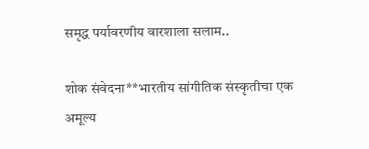समृद्ध पर्यावरणीय वारशाला सलाम..

शोक संवेदना**भारतीय सांगीतिक संस्कृतीचा एक अमूल्य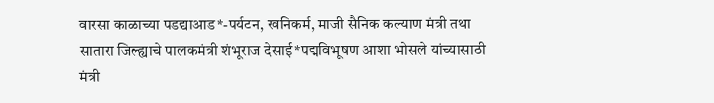वारसा काळाच्या पडद्याआड*-पर्यटन, खनिकर्म, माजी सैनिक कल्याण मंत्री तथा सातारा जिल्ह्याचे पालकमंत्री शंभूराज देसाई*पद्मविभूषण आशा भोसले यांच्यासाठी मंत्री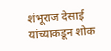शंभूराज देसाई यांच्याकडून शोक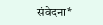संवेदना*